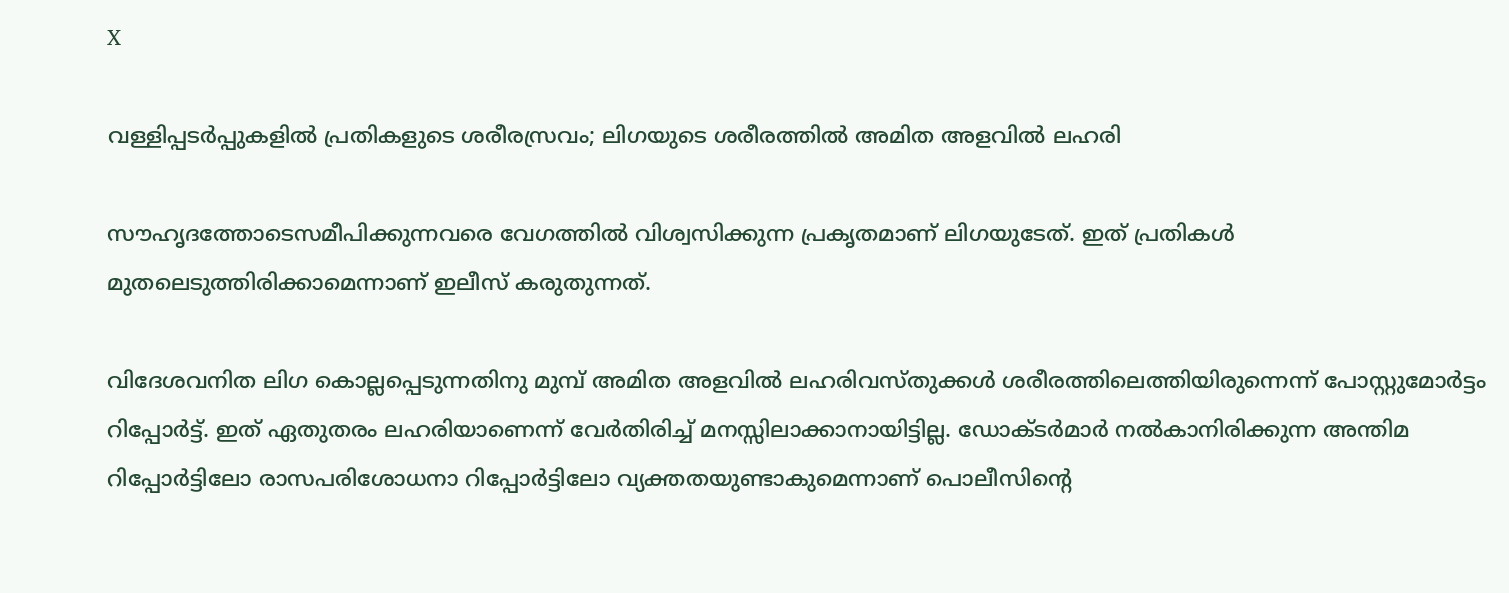X

വള്ളിപ്പടർപ്പുകളിൽ പ്രതികളുടെ ശരീരസ്രവം; ലിഗയുടെ ശരീരത്തിൽ അമിത അളവിൽ ലഹരി

സൗഹൃദത്തോടെസമീപിക്കുന്നവരെ വേഗത്തിൽ വിശ്വസിക്കുന്ന പ്രകൃതമാണ് ലിഗയുടേത്. ഇത് പ്രതികൾ മുതലെടുത്തിരിക്കാമെന്നാണ് ഇലീസ് കരുതുന്നത്.

വിദേശവനിത ലിഗ കൊല്ലപ്പെടുന്നതിനു മുമ്പ് അമിത അളവിൽ ലഹരിവസ്തുക്കൾ ശരീരത്തിലെത്തിയിരുന്നെന്ന് പോസ്റ്റുമോർട്ടം റിപ്പോർട്ട്. ഇത് ഏതുതരം ലഹരിയാണെന്ന് വേര്‍തിരിച്ച് മനസ്സിലാക്കാനായിട്ടില്ല. ഡോക്ടർമാർ നൽകാനിരിക്കുന്ന അന്തിമ റിപ്പോര്‍ട്ടിലോ രാസപരിശോധനാ റിപ്പോർട്ടിലോ വ്യക്തതയുണ്ടാകുമെന്നാണ് പൊലീസിന്റെ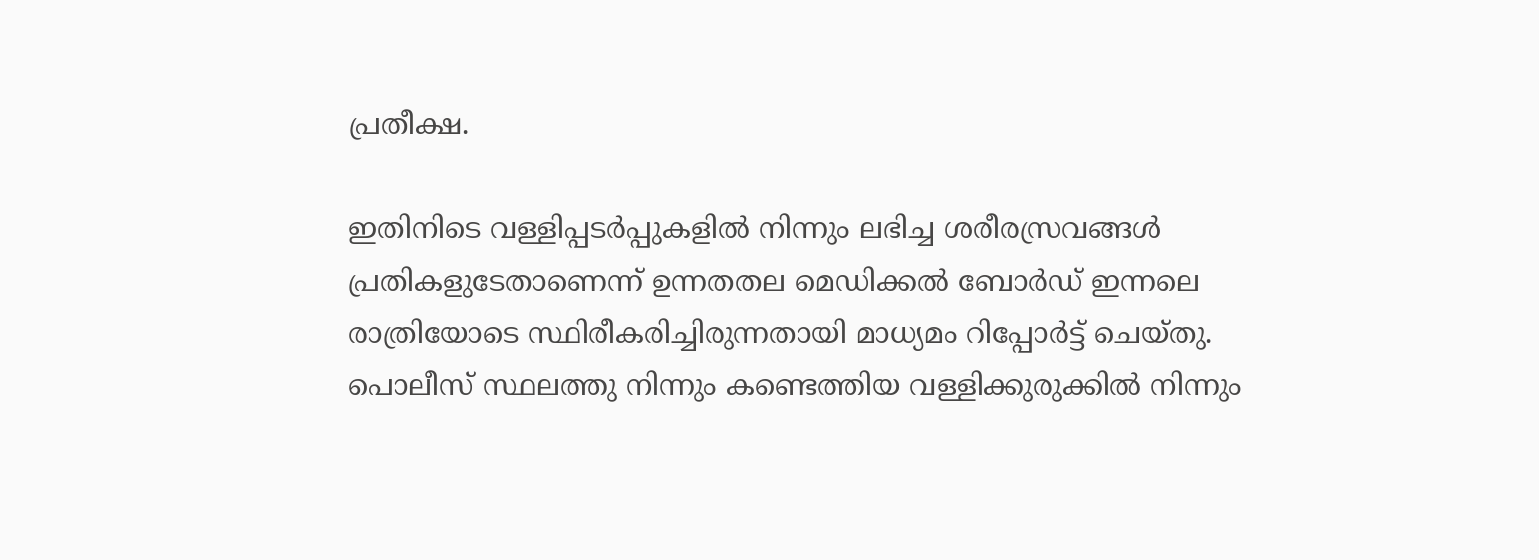പ്രതീക്ഷ.

ഇതിനിടെ വള്ളിപ്പടർപ്പുകളിൽ നിന്നും ലഭിച്ച ശരീരസ്രവങ്ങൾ പ്രതികളുടേതാണെന്ന് ഉന്നതതല മെഡിക്കൽ ബോർഡ് ഇന്നലെ രാത്രിയോടെ സ്ഥിരീകരിച്ചിരുന്നതായി മാധ്യമം റിപ്പോര്‍ട്ട് ചെയ്തു. പൊലീസ് സ്ഥലത്തു നിന്നും കണ്ടെത്തിയ വള്ളിക്കുരുക്കിൽ നിന്നും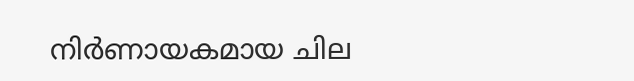നിർണായകമായ ചില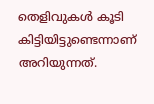തെളിവുകൾ കൂടി കിട്ടിയിട്ടുണ്ടെന്നാണ് അറിയുന്നത്.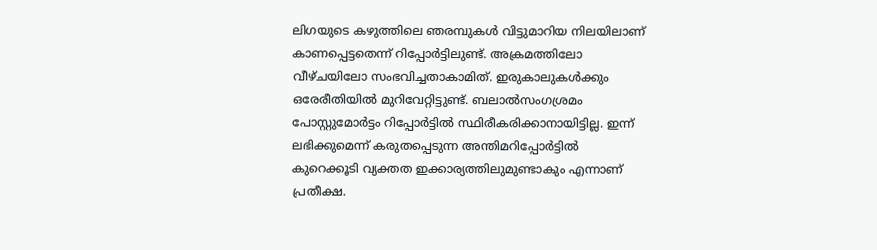ലിഗയുടെ കഴുത്തിലെ ഞരമ്പുകൾ വിട്ടുമാറിയ നിലയിലാണ് കാണപ്പെട്ടതെന്ന് റിപ്പോർട്ടിലുണ്ട്. അക്രമത്തിലോ വീഴ്ചയിലോ സംഭവിച്ചതാകാമിത്. ഇരുകാലുകൾക്കും ഒരേരീതിയില്‍ മുറിവേറ്റിട്ടുണ്ട്. ബലാൽസംഗശ്രമം പോസ്റ്റുമോർട്ടം റിപ്പോർട്ടിൽ സ്ഥിരീകരിക്കാനായിട്ടില്ല. ഇന്ന് ലഭിക്കുമെന്ന് കരുതപ്പെടുന്ന അന്തിമറിപ്പോർട്ടിൽ കുറെക്കൂടി വ്യക്തത ഇക്കാര്യത്തിലുമുണ്ടാകും എന്നാണ് പ്രതീക്ഷ.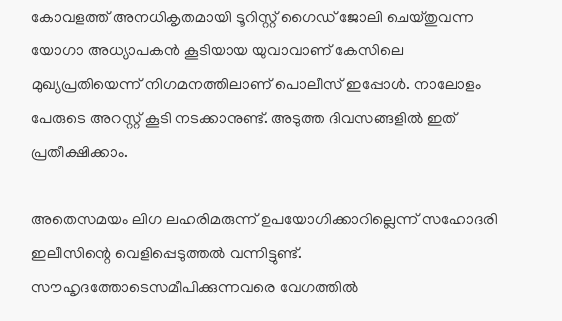കോവളത്ത് അനധികൃതമായി ടൂറിസ്റ്റ് ഗൈഡ് ജോലി ചെയ്തുവന്ന യോഗാ അധ്യാപകൻ കൂടിയായ യുവാവാണ് കേസിലെ മുഖ്യപ്രതിയെന്ന് നിഗമനത്തിലാണ് പൊലീസ് ഇപ്പോൾ. നാലോളം പേരുടെ അറസ്റ്റ് കൂടി നടക്കാനുണ്ട്. അടുത്ത ദിവസങ്ങളിൽ ഇത് പ്രതീക്ഷിക്കാം.

അതെസമയം ലിഗ ലഹരിമരുന്ന് ഉപയോഗിക്കാറില്ലെന്ന് സഹോദരി ഇലീസിന്റെ വെളിപ്പെടുത്തൽ വന്നിട്ടുണ്ട്. സൗഹൃദത്തോടെസമീപിക്കുന്നവരെ വേഗത്തിൽ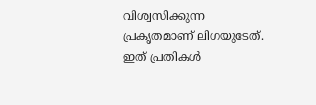വിശ്വസിക്കുന്ന പ്രകൃതമാണ് ലിഗയുടേത്. ഇത് പ്രതികൾ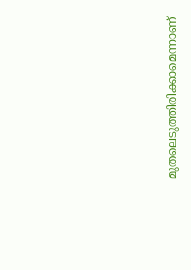മുതലെടുത്തിരിക്കാമെന്നാണ്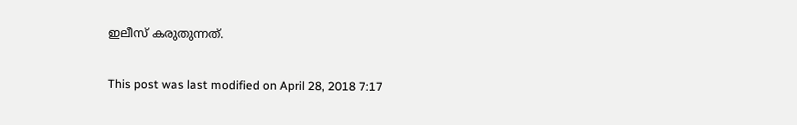ഇലീസ് കരുതുന്നത്.

This post was last modified on April 28, 2018 7:17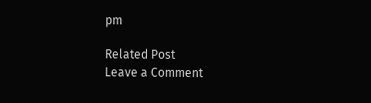pm

Related Post
Leave a Comment